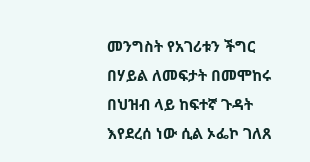መንግስት የአገሪቱን ችግር በሃይል ለመፍታት በመሞከሩ በህዝብ ላይ ከፍተኛ ጉዳት እየደረሰ ነው ሲል ኦፌኮ ገለጸ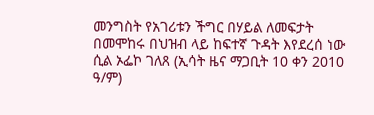መንግስት የአገሪቱን ችግር በሃይል ለመፍታት በመሞከሩ በህዝብ ላይ ከፍተኛ ጉዳት እየደረሰ ነው ሲል ኦፌኮ ገለጸ (ኢሳት ዜና ማጋቢት 10 ቀን 2010 ዓ/ም)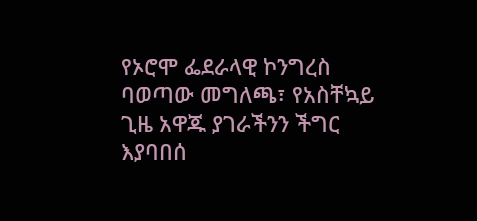የኦሮሞ ፌደራላዊ ኮንግረስ ባወጣው መግለጫ፣ የአስቸኳይ ጊዜ አዋጁ ያገራችንን ችግር እያባበሰ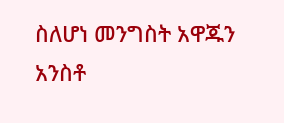ስለሆነ መንግስት አዋጁን አንስቶ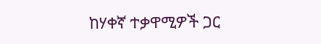ከሃቀኛ ተቃዋሚዎች ጋር